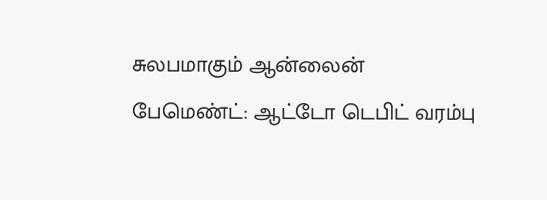சுலபமாகும் ஆன்லைன் பேமெண்ட்: ஆட்டோ டெபிட் வரம்பு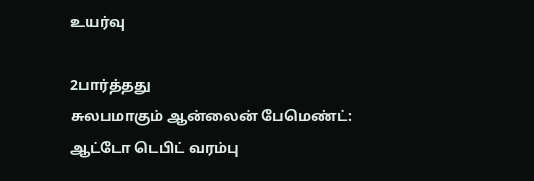உயர்வு

2பார்த்தது
சுலபமாகும் ஆன்லைன் பேமெண்ட்: ஆட்டோ டெபிட் வரம்பு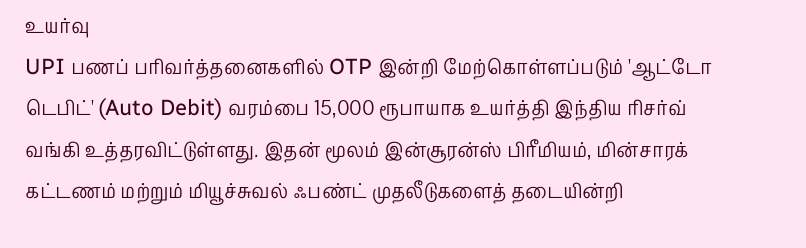உயர்வு
UPI பணப் பரிவர்த்தனைகளில் OTP இன்றி மேற்கொள்ளப்படும் 'ஆட்டோ டெபிட்' (Auto Debit) வரம்பை 15,000 ரூபாயாக உயர்த்தி இந்திய ரிசர்வ் வங்கி உத்தரவிட்டுள்ளது. இதன் மூலம் இன்சூரன்ஸ் பிரீமியம், மின்சாரக் கட்டணம் மற்றும் மியூச்சுவல் ஃபண்ட் முதலீடுகளைத் தடையின்றி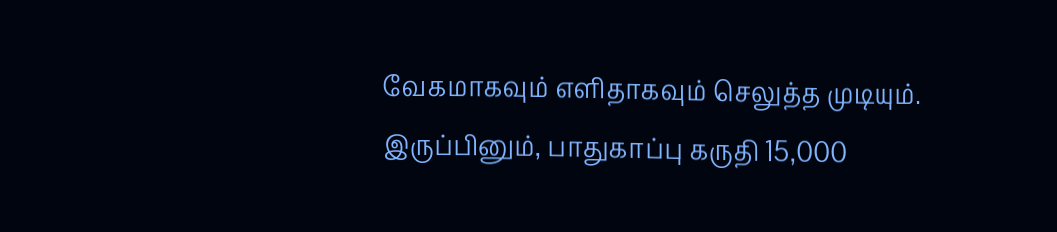வேகமாகவும் எளிதாகவும் செலுத்த முடியும். இருப்பினும், பாதுகாப்பு கருதி 15,000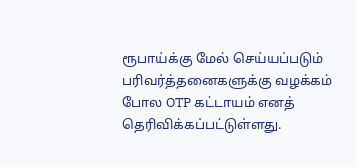ரூபாய்க்கு மேல் செய்யப்படும் பரிவர்த்தனைகளுக்கு வழக்கம் போல OTP கட்டாயம் எனத் தெரிவிக்கப்பட்டுள்ளது.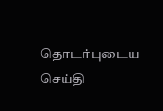தொடர்புடைய செய்தி